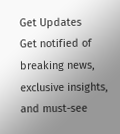Get Updates
Get notified of breaking news, exclusive insights, and must-see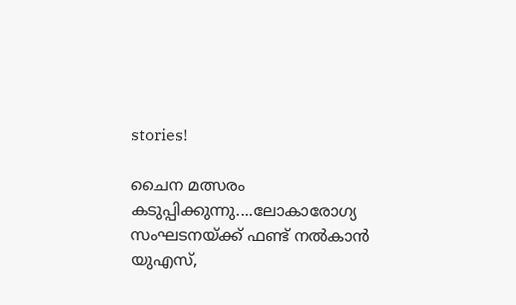stories!

ചൈന മത്സരം കടുപ്പിക്കുന്നു....ലോകാരോഗ്യ സംഘടനയ്ക്ക് ഫണ്ട് നല്‍കാന്‍ യുഎസ്,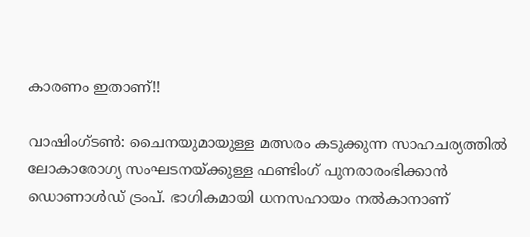കാരണം ഇതാണ്!!

വാഷിംഗ്ടണ്‍: ചൈനയുമായുള്ള മത്സരം കടുക്കുന്ന സാഹചര്യത്തില്‍ ലോകാരോഗ്യ സംഘടനയ്ക്കുള്ള ഫണ്ടിംഗ് പുനരാരംഭിക്കാന്‍ ഡൊണാള്‍ഡ് ട്രംപ്. ഭാഗികമായി ധനസഹായം നല്‍കാനാണ്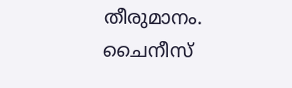തീരുമാനം. ചൈനീസ്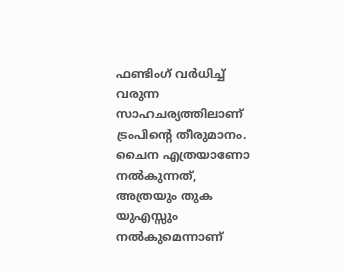ഫണ്ടിംഗ് വര്‍ധിച്ച് വരുന്ന സാഹചര്യത്തിലാണ് ട്രംപിന്റെ തീരുമാനം. ചൈന എത്രയാണോ നല്‍കുന്നത്, അത്രയും തുക യുഎസ്സും നല്‍കുമെന്നാണ്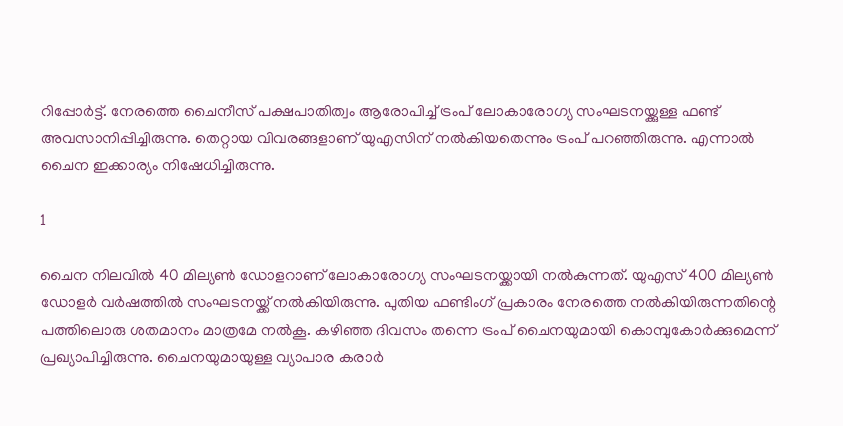റിപ്പോര്‍ട്ട്. നേരത്തെ ചൈനീസ് പക്ഷപാതിത്വം ആരോപിച്ച് ട്രംപ് ലോകാരോഗ്യ സംഘടനയ്ക്കുള്ള ഫണ്ട് അവസാനിപ്പിച്ചിരുന്നു. തെറ്റായ വിവരങ്ങളാണ് യുഎസിന് നല്‍കിയതെന്നും ട്രംപ് പറഞ്ഞിരുന്നു. എന്നാല്‍ ചൈന ഇക്കാര്യം നിഷേധിച്ചിരുന്നു.

1

ചൈന നിലവില്‍ 40 മില്യണ്‍ ഡോളറാണ് ലോകാരോഗ്യ സംഘടനയ്ക്കായി നല്‍കുന്നത്. യുഎസ് 400 മില്യണ്‍ ഡോളര്‍ വര്‍ഷത്തില്‍ സംഘടനയ്ക്ക് നല്‍കിയിരുന്നു. പുതിയ ഫണ്ടിംഗ് പ്രകാരം നേരത്തെ നല്‍കിയിരുന്നതിന്റെ പത്തിലൊരു ശതമാനം മാത്രമേ നല്‍കൂ. കഴിഞ്ഞ ദിവസം തന്നെ ട്രംപ് ചൈനയുമായി കൊമ്പുകോര്‍ക്കുമെന്ന് പ്രഖ്യാപിച്ചിരുന്നു. ചൈനയുമായുള്ള വ്യാപാര കരാര്‍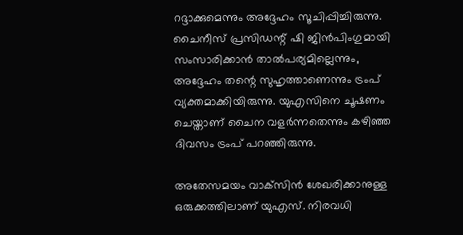റദ്ദാക്കുമെന്നും അദ്ദേഹം സൂചിപ്പിച്ചിരുന്നു. ചൈനീസ് പ്രസിഡന്റ് ഷി ജിന്‍പിംഗുമായി സംസാരിക്കാന്‍ താല്‍പര്യമില്ലെന്നും, അദ്ദേഹം തന്റെ സുഹൃത്താണെന്നും ട്രംപ് വ്യക്തമാക്കിയിരുന്നു. യുഎസിനെ ചൂഷണം ചെയ്താണ് ചൈന വളര്‍ന്നതെന്നും കഴിഞ്ഞ ദിവസം ട്രംപ് പറഞ്ഞിരുന്നു.

അതേസമയം വാക്‌സിന്‍ ശേഖരിക്കാനുള്ള ഒരുക്കത്തിലാണ് യുഎസ്. നിരവധി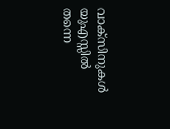വാക്‌സിനുകള്‍ യുഎസ്സില്‍ തന്നെ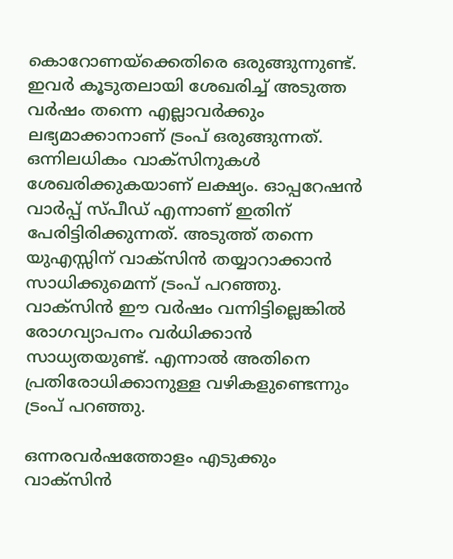കൊറോണയ്‌ക്കെതിരെ ഒരുങ്ങുന്നുണ്ട്. ഇവര്‍ കൂടുതലായി ശേഖരിച്ച് അടുത്ത വര്‍ഷം തന്നെ എല്ലാവര്‍ക്കും ലഭ്യമാക്കാനാണ് ട്രംപ് ഒരുങ്ങുന്നത്. ഒന്നിലധികം വാക്‌സിനുകള്‍ ശേഖരിക്കുകയാണ് ലക്ഷ്യം. ഓപ്പറേഷന്‍ വാര്‍പ്പ് സ്പീഡ് എന്നാണ് ഇതിന് പേരിട്ടിരിക്കുന്നത്. അടുത്ത് തന്നെ യുഎസ്സിന് വാക്‌സിന്‍ തയ്യാറാക്കാന്‍ സാധിക്കുമെന്ന് ട്രംപ് പറഞ്ഞു. വാക്‌സിന്‍ ഈ വര്‍ഷം വന്നിട്ടില്ലെങ്കില്‍ രോഗവ്യാപനം വര്‍ധിക്കാന്‍ സാധ്യതയുണ്ട്. എന്നാല്‍ അതിനെ പ്രതിരോധിക്കാനുള്ള വഴികളുണ്ടെന്നും ട്രംപ് പറഞ്ഞു.

ഒന്നരവര്‍ഷത്തോളം എടുക്കും വാക്‌സിന്‍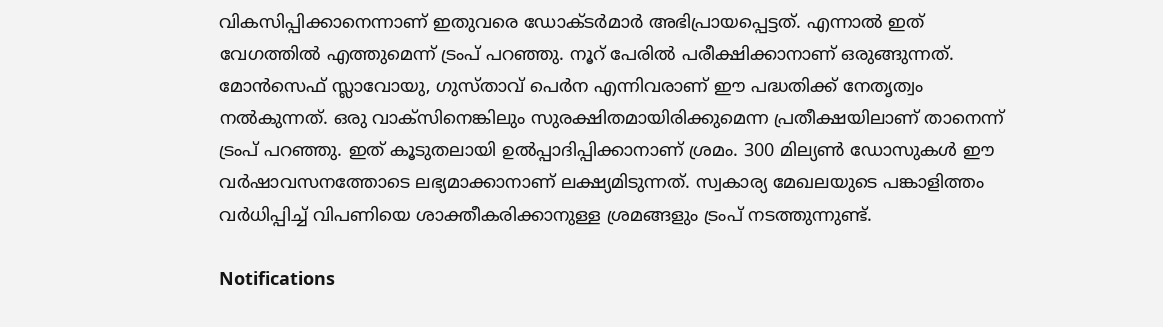വികസിപ്പിക്കാനെന്നാണ് ഇതുവരെ ഡോക്ടര്‍മാര്‍ അഭിപ്രായപ്പെട്ടത്. എന്നാല്‍ ഇത് വേഗത്തില്‍ എത്തുമെന്ന് ട്രംപ് പറഞ്ഞു. നൂറ് പേരില്‍ പരീക്ഷിക്കാനാണ് ഒരുങ്ങുന്നത്. മോന്‍സെഫ് സ്ലാവോയു, ഗുസ്താവ് പെര്‍ന എന്നിവരാണ് ഈ പദ്ധതിക്ക് നേതൃത്വം നല്‍കുന്നത്. ഒരു വാക്‌സിനെങ്കിലും സുരക്ഷിതമായിരിക്കുമെന്ന പ്രതീക്ഷയിലാണ് താനെന്ന് ട്രംപ് പറഞ്ഞു. ഇത് കൂടുതലായി ഉല്‍പ്പാദിപ്പിക്കാനാണ് ശ്രമം. 300 മില്യണ്‍ ഡോസുകള്‍ ഈ വര്‍ഷാവസനത്തോടെ ലഭ്യമാക്കാനാണ് ലക്ഷ്യമിടുന്നത്. സ്വകാര്യ മേഖലയുടെ പങ്കാളിത്തം വര്‍ധിപ്പിച്ച് വിപണിയെ ശാക്തീകരിക്കാനുള്ള ശ്രമങ്ങളും ട്രംപ് നടത്തുന്നുണ്ട്.

Notifications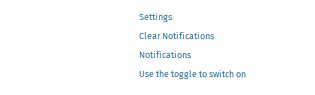Settings
Clear Notifications
Notifications
Use the toggle to switch on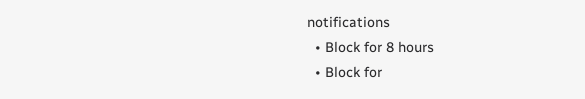notifications
  • Block for 8 hours
  • Block for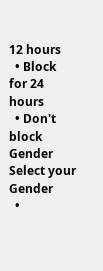12 hours
  • Block for 24 hours
  • Don't block
Gender
Select your Gender
  •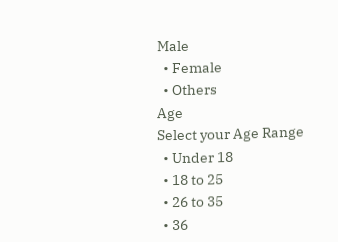Male
  • Female
  • Others
Age
Select your Age Range
  • Under 18
  • 18 to 25
  • 26 to 35
  • 36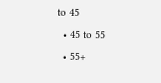to 45
  • 45 to 55
  • 55+